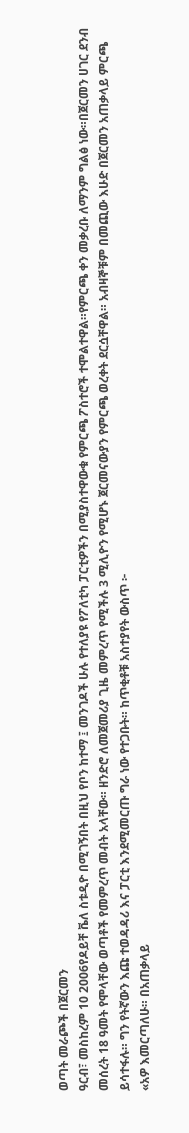ወጣት መራጮች በጀርመን
ዓርብ፣ መስከረም 10 2006የዶይቸ ቬለ ስቱዲዮ በሚገኝበት በዚህ የቦን ከተማ ፤ መንገዶች ሁሉ የተለያዩ የፖለቲካ ፓርቲዎችን በሚያስተዋውቁ የምርጫ ፖስተሮች ተሞልተዋል።የምርጫ ቀን መቃረቡ ለማንም ግልፅ ነው።በጀርመን ሀገር ደንብ መሰረት 18 ዓመት የሞላቸው ወጣቶች የመምረጥ መብት አላቸው። ዘንድሮ ለመጀመሪያ ጊዜ መምረጥ የሚችሉ 3 ሚሊዮን የሚሆኑ ጀርመናውያን የምርጫ ወረቀት ደርሷቸዋል። አብዛኞቹም በመጪው እሁድ በጀርመን አጠቃላይ ምርጫ ይሳተፋሉ። ግን የትኛውን እጩ ተወዳዳሪ እና ፓርቲ እንደሚመርጡ ግራ ነው የተጋቡት። ከጥቂቶቹ አስተያየት ውስጥ ፦
«አዎ እመርጣለሁ። በአጠቃላይ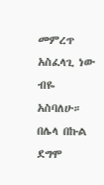መምረጥ አስፈላጊ ነው ብዬ አስባለሁ። በሌላ በኩል ደግሞ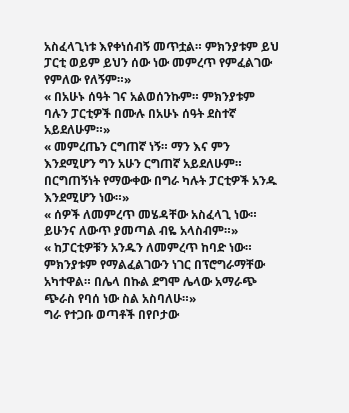አስፈላጊነቱ እየቀነሰብኝ መጥቷል። ምክንያቱም ይህ ፓርቲ ወይም ይህን ሰው ነው መምረጥ የምፈልገው የምለው የለኝም።»
« በአሁኑ ሰዓት ገና አልወሰንኩም። ምክንያቱም ባሉን ፓርቲዎች በሙሉ በአሁኑ ሰዓት ደስተኛ አይደለሁም።»
« መምረጤን ርግጠኛ ነኝ። ማን እና ምን እንደሚሆን ግን አሁን ርግጠኛ አይደለሁም። በርግጠኝነት የማውቀው በግራ ካሉት ፓርቲዎች አንዱ እንደሚሆን ነው።»
« ሰዎች ለመምረጥ መሄዳቸው አስፈላጊ ነው። ይሁንና ለውጥ ያመጣል ብዬ አላስብም።»
« ከፓርቲዎቹን አንዱን ለመምረጥ ከባድ ነው። ምክንያቱም የማልፈልገውን ነገር በፕሮግራማቸው አካተዋል። በሌላ በኩል ደግሞ ሌላው አማራጭ ጭራስ የባሰ ነው ስል አስባለሁ።»
ግራ የተጋቡ ወጣቶች በየቦታው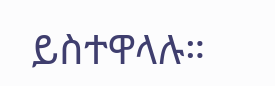ይስተዋላሉ።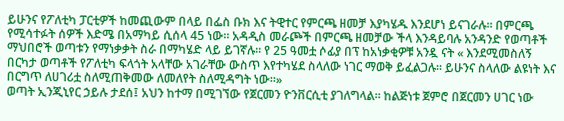ይሁንና የፖለቲካ ፓርቲዎች ከመጪውም በላይ በፌስ ቡክ እና ትዊተር የምርጫ ዘመቻ እያካሄዱ እንደሆነ ይናገራሉ። በምርጫ የሚሳተፉት ሰዎች እድሜ በአማካይ ሲሰላ 45 ነው። አዳዲስ መራጮች በምርጫ ዘመቻው ችላ እንዳይባሉ አንዳንድ የወጣቶች ማህበሮች ወጣቱን የማነቃቃት ስራ በማካሄድ ላይ ይገኛሉ። የ 25 ዓመቷ ሶፊያ በፕ ከአነቃቂዎቹ አንዷ ናት « እንደሚመስለኝ በርካታ ወጣቶች የፖለቲካ ፍላጎት አላቸው አገራቸው ውስጥ እየተካሄደ ስላለው ነገር ማወቅ ይፈልጋሉ። ይሁንና ስላለው ልዩነት እና በርግጥ ለሀገሪቷ ስለሚጠቅመው ለመለየት ስለሚዳግት ነው።»
ወጣት ኢንጂኒየር ኃይሉ ታደሰ፤ አህን ከተማ በሚገኘው የጀርመን ዮንቨርሲቲ ያገለግላል። ከልጅነቱ ጀምሮ በጀርመን ሀገር ነው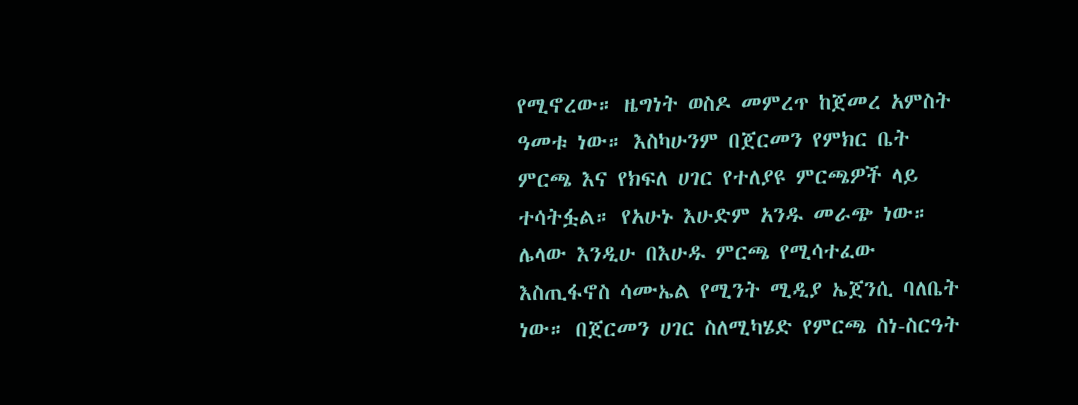የሚኖረው። ዜግነት ወስዶ መምረጥ ከጀመረ አምስት ዓመቱ ነው። እስካሁንም በጀርመን የምክር ቤት ምርጫ እና የክፍለ ሀገር የተለያዩ ምርጫዎች ላይ ተሳትፏል። የአሁኑ እሁድም አንዱ መራጭ ነው። ሌላው እንዲሁ በእሁዱ ምርጫ የሚሳተፈው እስጢፋኖስ ሳሙኤል የሚንት ሚዲያ ኤጀንሲ ባለቤት ነው። በጀርመን ሀገር ስለሚካሄድ የምርጫ ስነ-ስርዓት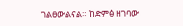ገልፀውልናል። ከድምፅ ዘገባው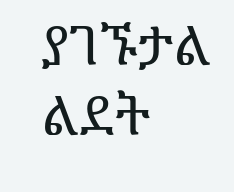ያገኙታል
ልደት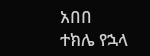አበበ
ተክሌ የኋላ